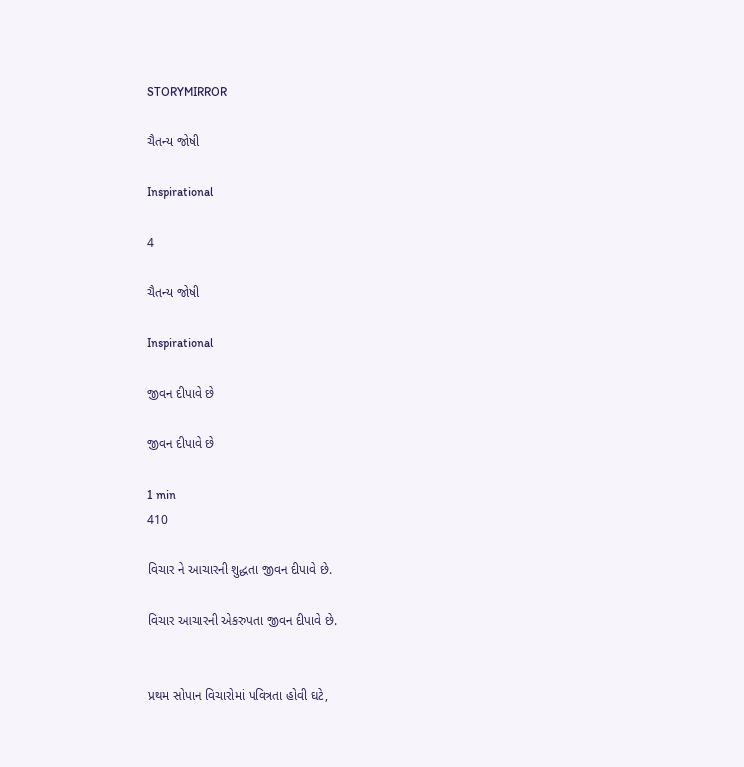STORYMIRROR

ચૈતન્ય જોષી

Inspirational

4

ચૈતન્ય જોષી

Inspirational

જીવન દીપાવે છે

જીવન દીપાવે છે

1 min
410

વિચાર ને આચારની શુદ્ધતા જીવન દીપાવે છે.

વિચાર આચારની એકરુપતા જીવન દીપાવે છે.


પ્રથમ સોપાન વિચારોમાં પવિત્રતા હોવી ઘટે,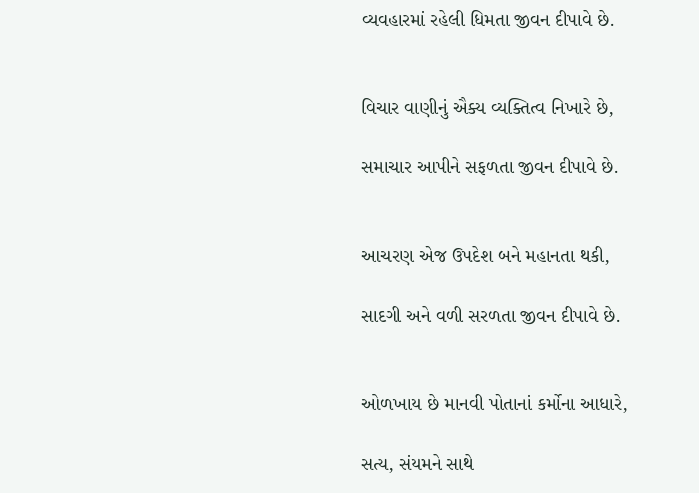વ્યવહારમાં રહેલી ધિમતા જીવન દીપાવે છે.


વિચાર વાણીનું ઐક્ય વ્યક્તિત્વ નિખારે છે,

સમાચાર આપીને સફળતા જીવન દીપાવે છે.


આચરણ એજ ઉપદેશ બને મહાનતા થકી,

સાદગી અને વળી સરળતા જીવન દીપાવે છે.


ઓળખાય છે માનવી પોતાનાં કર્મોના આધારે,

સત્ય, સંયમને સાથે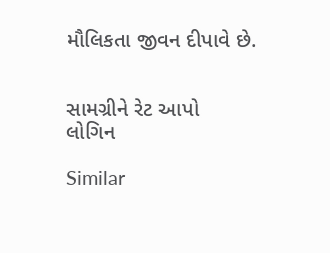મૌલિકતા જીવન દીપાવે છે.


સામગ્રીને રેટ આપો
લોગિન

Similar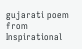gujarati poem from Inspirational